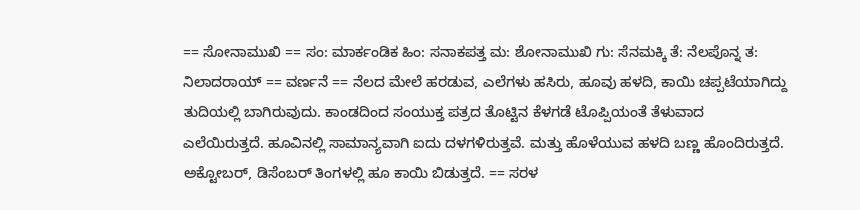== ಸೋನಾಮುಖಿ == ಸಂ: ಮಾರ್ಕಂಡಿಕ ಹಿಂ: ಸನಾಕಪತ್ತ ಮ: ಶೋನಾಮುಖಿ ಗು: ಸೆನಮಕ್ಕಿ ತೆ: ನೆಲಪೊನ್ನ ತ: ನಿಲಾದರಾಯ್ == ವರ್ಣನೆ == ನೆಲದ ಮೇಲೆ ಹರಡುವ, ಎಲೆಗಳು ಹಸಿರು, ಹೂವು ಹಳದಿ, ಕಾಯಿ ಚಪ್ಪಟೆಯಾಗಿದ್ದು ತುದಿಯಲ್ಲಿ ಬಾಗಿರುವುದು. ಕಾಂಡದಿಂದ ಸಂಯುಕ್ತ ಪತ್ರದ ತೊಟ್ಟಿನ ಕೆಳಗಡೆ ಟೊಪ್ಪಿಯಂತೆ ತೆಳುವಾದ ಎಲೆಯಿರುತ್ತದೆ. ಹೂವಿನಲ್ಲಿ ಸಾಮಾನ್ಯವಾಗಿ ಐದು ದಳಗಳಿರುತ್ತವೆ. ಮತ್ತು ಹೊಳೆಯುವ ಹಳದಿ ಬಣ್ಣ ಹೊಂದಿರುತ್ತದೆ. ಅಕ್ಟೋಬರ್, ಡಿಸೆಂಬರ್ ತಿಂಗಳಲ್ಲಿ ಹೂ ಕಾಯಿ ಬಿಡುತ್ತದೆ. == ಸರಳ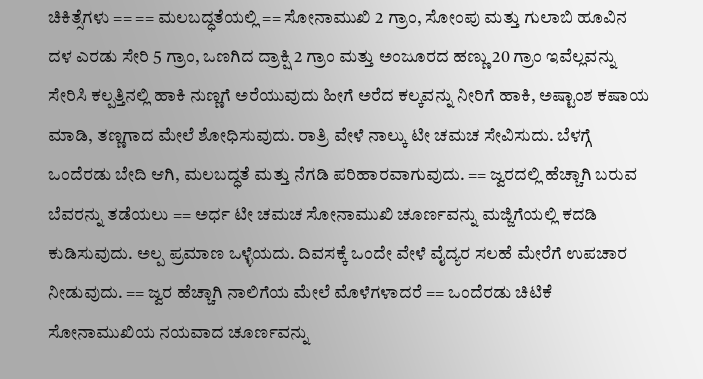ಚಿಕಿತ್ಸೆಗಳು == == ಮಲಬದ್ಧತೆಯಲ್ಲಿ == ಸೋನಾಮುಖಿ 2 ಗ್ರಾಂ, ಸೋಂಪು ಮತ್ತು ಗುಲಾಬಿ ಹೂವಿನ ದಳ ಎರಡು ಸೇರಿ 5 ಗ್ರಾಂ, ಒಣಗಿದ ದ್ರಾಕ್ಷಿ 2 ಗ್ರಾಂ ಮತ್ತು ಅಂಜೂರದ ಹಣ್ಣು 20 ಗ್ರಾಂ ಇವೆಲ್ಲವನ್ನು ಸೇರಿಸಿ ಕಲ್ಪತ್ತಿನಲ್ಲಿ ಹಾಕಿ ನುಣ್ಣಗೆ ಅರೆಯುವುದು ಹೀಗೆ ಅರೆದ ಕಲ್ಕವನ್ನು ನೀರಿಗೆ ಹಾಕಿ, ಅಷ್ಟಾಂಶ ಕಷಾಯ ಮಾಡಿ, ತಣ್ಣಗಾದ ಮೇಲೆ ಶೋಧಿಸುವುದು. ರಾತ್ರಿ ವೇಳೆ ನಾಲ್ಕು ಟೀ ಚಮಚ ಸೇವಿಸುದು. ಬೆಳಗ್ಗೆ ಒಂದೆರಡು ಬೇದಿ ಆಗಿ, ಮಲಬದ್ಧತೆ ಮತ್ತು ನೆಗಡಿ ಪರಿಹಾರವಾಗುವುದು. == ಜ್ವರದಲ್ಲಿ ಹೆಚ್ಚಾಗಿ ಬರುವ ಬೆವರನ್ನು ತಡೆಯಲು == ಅರ್ಧ ಟೀ ಚಮಚ ಸೋನಾಮುಖಿ ಚೂರ್ಣವನ್ನು ಮಜ್ಜಿಗೆಯಲ್ಲಿ ಕದಡಿ ಕುಡಿಸುವುದು. ಅಲ್ಪ ಪ್ರಮಾಣ ಒಳ್ಳೆಯದು. ದಿವಸಕ್ಕೆ ಒಂದೇ ವೇಳೆ ವೈದ್ಯರ ಸಲಹೆ ಮೇರೆಗೆ ಉಪಚಾರ ನೀಡುವುದು. == ಜ್ವರ ಹೆಚ್ಚಾಗಿ ನಾಲಿಗೆಯ ಮೇಲೆ ಮೊಳೆಗಳಾದರೆ == ಒಂದೆರಡು ಚಿಟಿಕೆ ಸೋನಾಮುಖಿಯ ನಯವಾದ ಚೂರ್ಣವನ್ನು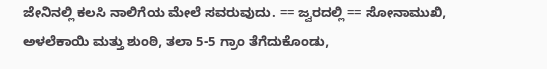ಜೇನಿನಲ್ಲಿ ಕಲಸಿ ನಾಲಿಗೆಯ ಮೇಲೆ ಸವರುವುದು. == ಜ್ವರದಲ್ಲಿ == ಸೋನಾಮುಖಿ, ಅಳಲೆಕಾಯಿ ಮತ್ತು ಶುಂಠಿ, ತಲಾ 5-5 ಗ್ರಾಂ ತೆಗೆದುಕೊಂಡು,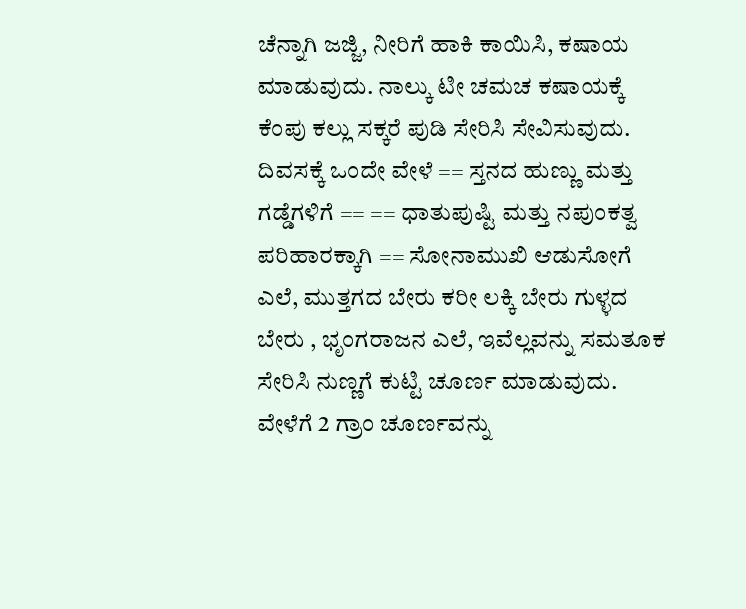ಚೆನ್ನಾಗಿ ಜಜ್ಜಿ, ನೀರಿಗೆ ಹಾಕಿ ಕಾಯಿಸಿ, ಕಷಾಯ ಮಾಡುವುದು. ನಾಲ್ಕು ಟೀ ಚಮಚ ಕಷಾಯಕ್ಕೆ ಕೆಂಪು ಕಲ್ಲು ಸಕ್ಕರೆ ಪುಡಿ ಸೇರಿಸಿ ಸೇವಿಸುವುದು. ದಿವಸಕ್ಕೆ ಒಂದೇ ವೇಳೆ == ಸ್ತನದ ಹುಣ್ಣು ಮತ್ತು ಗಡ್ಡೆಗಳಿಗೆ == == ಧಾತುಪುಷ್ಟಿ ಮತ್ತು ನಪುಂಕತ್ವ ಪರಿಹಾರಕ್ಕಾಗಿ == ಸೋನಾಮುಖಿ ಆಡುಸೋಗೆ ಎಲೆ, ಮುತ್ತಗದ ಬೇರು ಕರೀ ಲಕ್ಕಿ ಬೇರು ಗುಳ್ಳದ ಬೇರು , ಭೃಂಗರಾಜನ ಎಲೆ, ಇವೆಲ್ಲವನ್ನು ಸಮತೂಕ ಸೇರಿಸಿ ನುಣ್ಣಗೆ ಕುಟ್ಟಿ ಚೂರ್ಣ ಮಾಡುವುದು. ವೇಳೆಗೆ 2 ಗ್ರಾಂ ಚೂರ್ಣವನ್ನು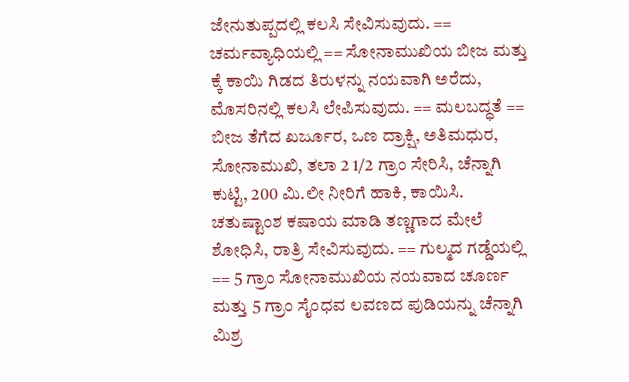ಜೇನುತುಪ್ಪದಲ್ಲಿ ಕಲಸಿ ಸೇವಿಸುವುದು. == ಚರ್ಮವ್ಯಾಧಿಯಲ್ಲಿ == ಸೋನಾಮುಖಿಯ ಬೀಜ ಮತ್ತು ಕ್ಕೆ ಕಾಯಿ ಗಿಡದ ತಿರುಳನ್ನು ನಯವಾಗಿ ಅರೆದು, ಮೊಸರಿನಲ್ಲಿ ಕಲಸಿ ಲೇಪಿಸುವುದು. == ಮಲಬದ್ಧತೆ == ಬೀಜ ತೆಗೆದ ಖರ್ಜೂರ, ಒಣ ದ್ರಾಕ್ಷಿ, ಅತಿಮಧುರ, ಸೋನಾಮುಖಿ, ತಲಾ 2 1/2 ಗ್ರಾಂ ಸೇರಿಸಿ, ಚೆನ್ನಾಗಿ ಕುಟ್ಟಿ, 200 ಮಿ.ಲೀ ನೀರಿಗೆ ಹಾಕಿ, ಕಾಯಿಸಿ. ಚತುಷ್ಟಾಂಶ ಕಷಾಯ ಮಾಡಿ ತಣ್ಣಗಾದ ಮೇಲೆ ಶೋಧಿಸಿ, ರಾತ್ರಿ ಸೇವಿಸುವುದು. == ಗುಲ್ಮದ ಗಡ್ಡೆಯಲ್ಲಿ == 5 ಗ್ರಾಂ ಸೋನಾಮುಖಿಯ ನಯವಾದ ಚೂರ್ಣ ಮತ್ತು 5 ಗ್ರಾಂ ಸೈಂಧವ ಲವಣದ ಪುಡಿಯನ್ನು ಚೆನ್ನಾಗಿ ಮಿಶ್ರ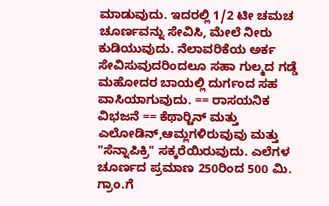ಮಾಡುವುದು. ಇದರಲ್ಲಿ 1/2 ಟೀ ಚಮಚ ಚೂರ್ಣವನ್ನು ಸೇವಿಸಿ, ಮೇಲೆ ನೀರು ಕುಡಿಯುವುದು. ನೆಲಾವರಿಕೆಯ ಅರ್ಕ ಸೇವಿಸುವುದರಿಂದಲೂ ಸಹಾ ಗುಲ್ಮದ ಗಡ್ಡೆ ಮಹೋದರ ಬಾಯಲ್ಲಿ ದುರ್ಗಂದ ಸಹ ವಾಸಿಯಾಗುವುದು. == ರಾಸಯನಿಕ ವಿಭಜನೆ == ಕೆಥಾರ್‍ಟಿನ್ ಮತ್ತು ಎಲೋಡಿನ್,ಆಮ್ಲಗಳಿರುವುವು ಮತ್ತು "ಸೆನ್ನಾಪಿಕ್ರಿ" ಸಕ್ಕರೆಯಿರುವುದು. ಎಲೆಗಳ ಚೂರ್ಣದ ಪ್ರಮಾಣ 250ರಿಂದ 500 ಮಿ. ಗ್ರಾಂ.ಗೆ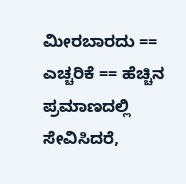ಮೀರಬಾರದು == ಎಚ್ಚರಿಕೆ == ಹೆಚ್ಚಿನ ಪ್ರಮಾಣದಲ್ಲಿ ಸೇವಿಸಿದರೆ,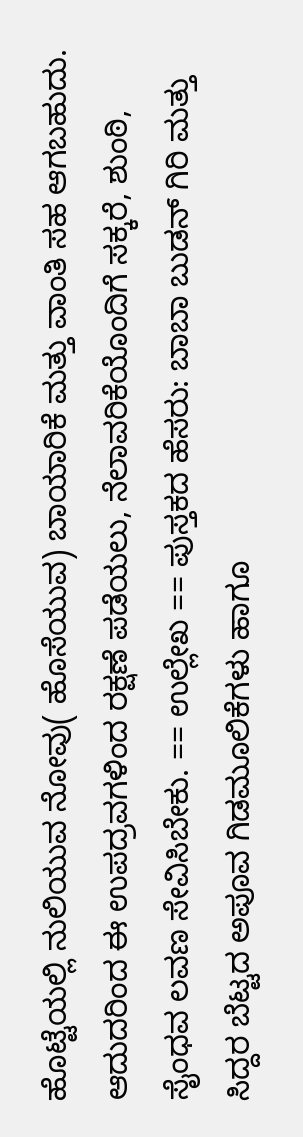ಹೊಟ್ಟೆಯಲ್ಲಿ ನುಲಿಯುವ ನೋವು( ಹೊಸೆಯುವ) ಬಾಯಾರಿಕೆ ಮತ್ತು ವಾಂತಿ ಸಹ ಆಗಬಹುದು. ಆದುದರಿಂದ ಈ ಉಪದ್ರವಗಳಿಂದ ರಕ್ಷಣೆ ಪಡೆಯಲು, ನೆಲಾವರಿಕೆಯೊಂದಿಗೆ ಸಕ್ಕರೆ, ಶುಂಠಿ, ಸೈಂಧವ ಲವಣ ಸೇವಿಸಿಬೇಕು. == ಉಲ್ಲೇಖ == ಪುಸ್ತಕದ ಹೆಸರು: ಬಾಬಾ ಬುಡನ್ ಗಿರಿ ಮತ್ತು ಸಿದ್ದರ ಬೆಟ್ಟದ ಅಪೂವ‍ ಗಿಡಮೂಲಿಕೆಗಳು ಹಾಗೂ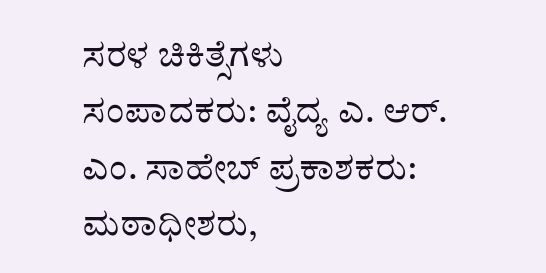ಸರಳ ಚಿಕಿತ್ಸೆಗಳು ಸಂಪಾದಕರು: ವೈದ್ಯ ಎ. ಆರ್. ಎಂ. ಸಾಹೇಬ್ ಪ್ರಕಾಶಕರು: ಮಠಾಧೀಶರು,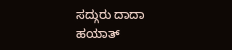ಸದ್ಗುರು ದಾದಾ ಹಯಾತ್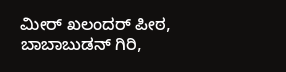ಮೀರ್ ಖಲಂದರ್ ಪೀಠ, ಬಾಬಾಬುಡನ್ ಗಿರಿ,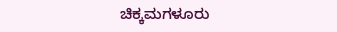ಚಿಕ್ಕಮಗಳೂರು